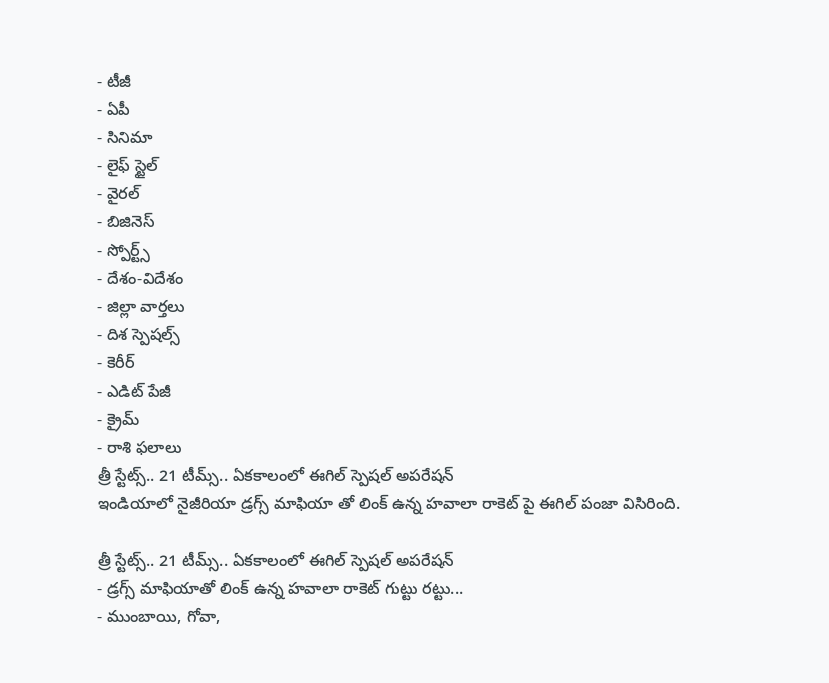- టీజీ
- ఏపీ
- సినిమా
- లైఫ్ స్టైల్
- వైరల్
- బిజినెస్
- స్పోర్ట్స్
- దేశం-విదేశం
- జిల్లా వార్తలు
- దిశ స్పెషల్స్
- కెరీర్
- ఎడిట్ పేజీ
- క్రైమ్
- రాశి ఫలాలు
త్రీ స్టేట్స్.. 21 టీమ్స్.. ఏకకాలంలో ఈగిల్ స్పెషల్ అపరేషన్
ఇండియాలో నైజీరియా డ్రగ్స్ మాఫియా తో లింక్ ఉన్న హవాలా రాకెట్ పై ఈగిల్ పంజా విసిరింది.

త్రీ స్టేట్స్.. 21 టీమ్స్.. ఏకకాలంలో ఈగిల్ స్పెషల్ అపరేషన్
- డ్రగ్స్ మాఫియాతో లింక్ ఉన్న హవాలా రాకెట్ గుట్టు రట్టు...
- ముంబాయి, గోవా,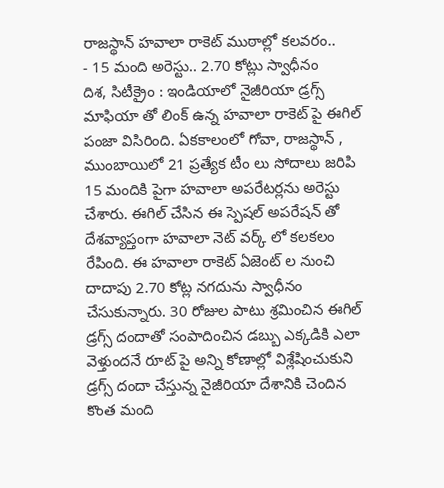రాజస్థాన్ హవాలా రాకెట్ ముఠాల్లో కలవరం..
- 15 మంది అరెస్టు.. 2.70 కోట్లు స్వాధీనం
దిశ, సిటీక్రైం : ఇండియాలో నైజీరియా డ్రగ్స్ మాఫియా తో లింక్ ఉన్న హవాలా రాకెట్ పై ఈగిల్ పంజా విసిరింది. ఏకకాలంలో గోవా, రాజస్థాన్ , ముంబాయిలో 21 ప్రత్యేక టీం లు సోదాలు జరిపి 15 మందికి పైగా హవాలా అపరేటర్లను అరెస్టు చేశారు. ఈగిల్ చేసిన ఈ స్పెషల్ అపరేషన్ తో దేశవ్యాప్తంగా హవాలా నెట్ వర్క్ లో కలకలం రేపింది. ఈ హవాలా రాకెట్ ఏజెంట్ ల నుంచి దాదాపు 2.70 కోట్ల నగదును స్వాధీనం చేసుకున్నారు. 30 రోజుల పాటు శ్రమించిన ఈగిల్ డ్రగ్స్ దందాతో సంపాదించిన డబ్బు ఎక్కడికి ఎలా వెళ్తుందనే రూట్ పై అన్ని కోణాల్లో విశ్లేషించుకుని డ్రగ్స్ దందా చేస్తున్న నైజీరియా దేశానికి చెందిన కొంత మంది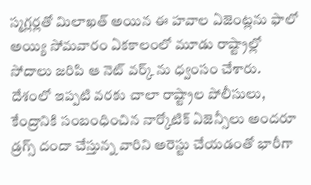స్మగ్లర్లతో మిలాఖత్ అయిన ఈ హవాల ఏజెంట్లను ఫాలో అయ్యి సోమవారం ఏకకాలంలో మూడు రాష్ట్రాల్లో సోదాలు జరిపి ఆ నెట్ వర్క్ ను ధ్వంసం చేశారు. దేశంలో ఇప్పటి వరకు చాలా రాష్ట్రాల పోలీసులు, కేంద్రానికి సంబంధించిన నార్కోటిక్ ఏజెన్సీలు అందరూ డ్రగ్స్ దందా చేస్తున్న వారిని అరెస్టు చేయడంతో భారీగా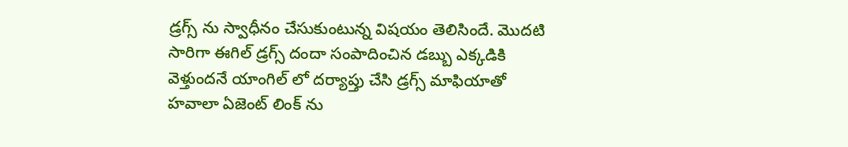డ్రగ్స్ ను స్వాధీనం చేసుకుంటున్న విషయం తెలిసిందే. మొదటి సారిగా ఈగిల్ డ్రగ్స్ దందా సంపాదించిన డబ్బు ఎక్కడికి వెళ్తుందనే యాంగిల్ లో దర్యాప్తు చేసి డ్రగ్స్ మాఫియాతో హవాలా ఏజెంట్ లింక్ ను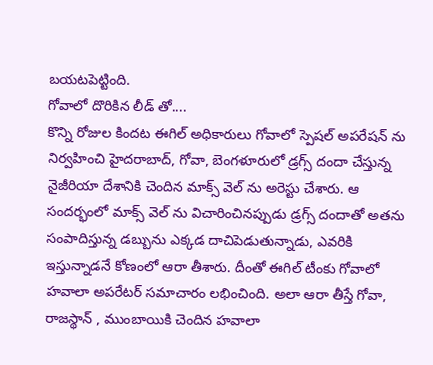బయటపెట్టింది.
గోవాలో దొరికిన లీడ్ తో....
కొన్ని రోజుల కిందట ఈగిల్ అధికారులు గోవాలో స్పెషల్ అపరేషన్ ను నిర్వహించి హైదరాబాద్, గోవా, బెంగళూరులో డ్రగ్స్ దందా చేస్తున్న నైజీరియా దేశానికి చెందిన మాక్స్ వెల్ ను అరెస్టు చేశారు. ఆ సందర్భంలో మాక్స్ వెల్ ను విచారించినప్పుడు డ్రగ్స్ దందాతో అతను సంపాదిస్తున్న డబ్బును ఎక్కడ దాచిపెడుతున్నాడు, ఎవరికి ఇస్తున్నాడనే కోణంలో ఆరా తీశారు. దీంతో ఈగిల్ టీంకు గోవాలో హవాలా అపరేటర్ సమాచారం లభించింది. అలా ఆరా తీస్తే గోవా, రాజస్థాన్ , ముంబాయికి చెందిన హవాలా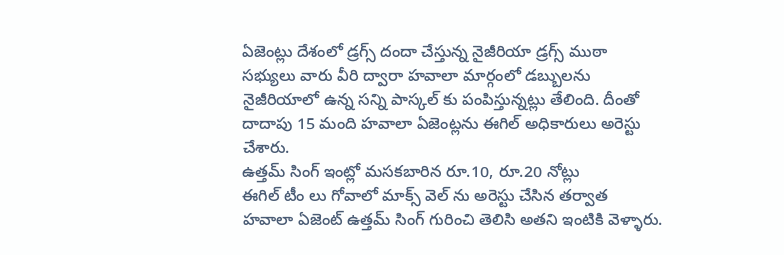ఏజెంట్లు దేశంలో డ్రగ్స్ దందా చేస్తున్న నైజీరియా డ్రగ్స్ ముఠా సభ్యులు వారు వీరి ద్వారా హవాలా మార్గంలో డబ్బులను నైజీరియాలో ఉన్న సన్ని పాస్కల్ కు పంపిస్తున్నట్లు తేలింది. దీంతో దాదాపు 15 మంది హవాలా ఏజెంట్లను ఈగిల్ అధికారులు అరెస్టు చేశారు.
ఉత్తమ్ సింగ్ ఇంట్లో మసకబారిన రూ.10, రూ.20 నోట్లు
ఈగిల్ టీం లు గోవాలో మాక్స్ వెల్ ను అరెస్టు చేసిన తర్వాత హవాలా ఏజెంట్ ఉత్తమ్ సింగ్ గురించి తెలిసి అతని ఇంటికి వెళ్ళారు.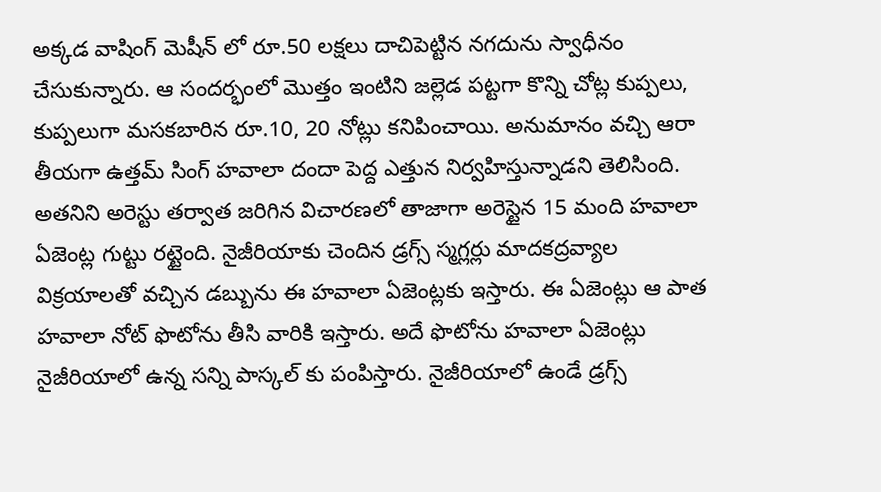అక్కడ వాషింగ్ మెషీన్ లో రూ.50 లక్షలు దాచిపెట్టిన నగదును స్వాధీనం చేసుకున్నారు. ఆ సందర్భంలో మొత్తం ఇంటిని జల్లెడ పట్టగా కొన్ని చోట్ల కుప్పలు, కుప్పలుగా మసకబారిన రూ.10, 20 నోట్లు కనిపించాయి. అనుమానం వచ్చి ఆరా తీయగా ఉత్తమ్ సింగ్ హవాలా దందా పెద్ద ఎత్తున నిర్వహిస్తున్నాడని తెలిసింది. అతనిని అరెస్టు తర్వాత జరిగిన విచారణలో తాజాగా అరెస్టైన 15 మంది హవాలా ఏజెంట్ల గుట్టు రట్టైంది. నైజీరియాకు చెందిన డ్రగ్స్ స్మగ్లర్లు మాదకద్రవ్యాల విక్రయాలతో వచ్చిన డబ్బును ఈ హవాలా ఏజెంట్లకు ఇస్తారు. ఈ ఏజెంట్లు ఆ పాత హవాలా నోట్ ఫొటోను తీసి వారికి ఇస్తారు. అదే ఫొటోను హవాలా ఏజెంట్లు నైజీరియాలో ఉన్న సన్ని పాస్కల్ కు పంపిస్తారు. నైజీరియాలో ఉండే డ్రగ్స్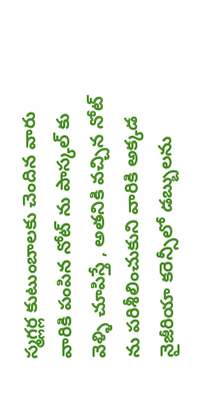స్మగ్లర్ల కుటుంబాలకు చెందిన వారు వారికి పంపిన నోట్ ను పాస్కల్ కు వెళ్ళి చూపిస్తే , అతనికి వచ్చిన నోట్ ను పరిశీలించుకుని వారికి అక్కడ నైజీరియా కరెన్సీలో డబ్బులను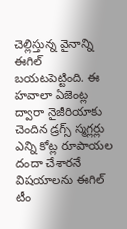చెల్లిస్తున్న వైనాన్ని ఈగిల్ బయటపెట్టింది. ఈ హవాలా ఏజెంట్ల ద్వారా నైజీరియాకు చెందిన డ్రగ్స్ స్మగ్లర్లు ఎన్ని కోట్ల రూపాయల దందా చేశారనే విషయాలను ఈగిల్ టీం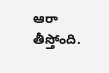ఆరా తీస్తోంది.